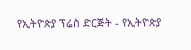የኢትዮጵያ ፕሬስ ድርጅት - የኢትዮጵያ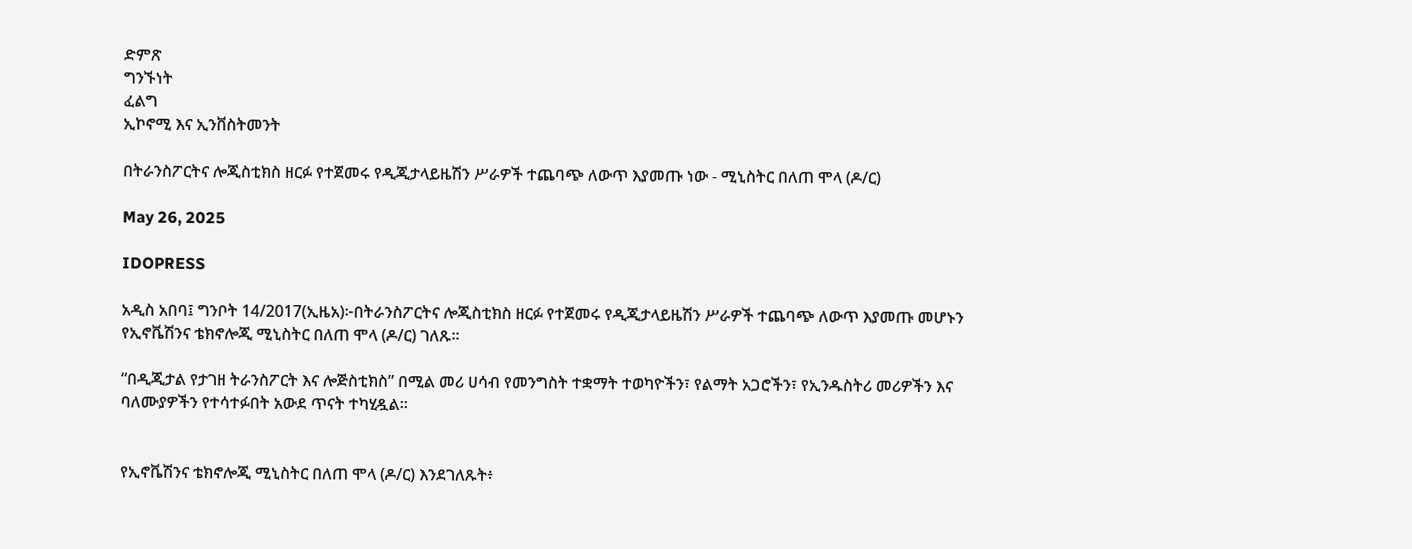ድምጽ
ግንኙነት
ፈልግ
ኢኮኖሚ እና ኢንቨስትመንት

በትራንስፖርትና ሎጂስቲክስ ዘርፉ የተጀመሩ የዲጂታላይዜሽን ሥራዎች ተጨባጭ ለውጥ እያመጡ ነው - ሚኒስትር በለጠ ሞላ (ዶ/ር)

May 26, 2025

IDOPRESS

አዲስ አበባ፤ ግንቦት 14/2017(ኢዜአ)፦በትራንስፖርትና ሎጂስቲክስ ዘርፉ የተጀመሩ የዲጂታላይዜሽን ሥራዎች ተጨባጭ ለውጥ እያመጡ መሆኑን የኢኖቬሽንና ቴክኖሎጂ ሚኒስትር በለጠ ሞላ (ዶ/ር) ገለጹ።

“በዲጂታል የታገዘ ትራንስፖርት እና ሎጅስቲክስ” በሚል መሪ ሀሳብ የመንግስት ተቋማት ተወካዮችን፣ የልማት አጋሮችን፣ የኢንዱስትሪ መሪዎችን እና ባለሙያዎችን የተሳተፉበት አውደ ጥናት ተካሂዷል።


የኢኖቬሽንና ቴክኖሎጂ ሚኒስትር በለጠ ሞላ (ዶ/ር) እንደገለጹት፥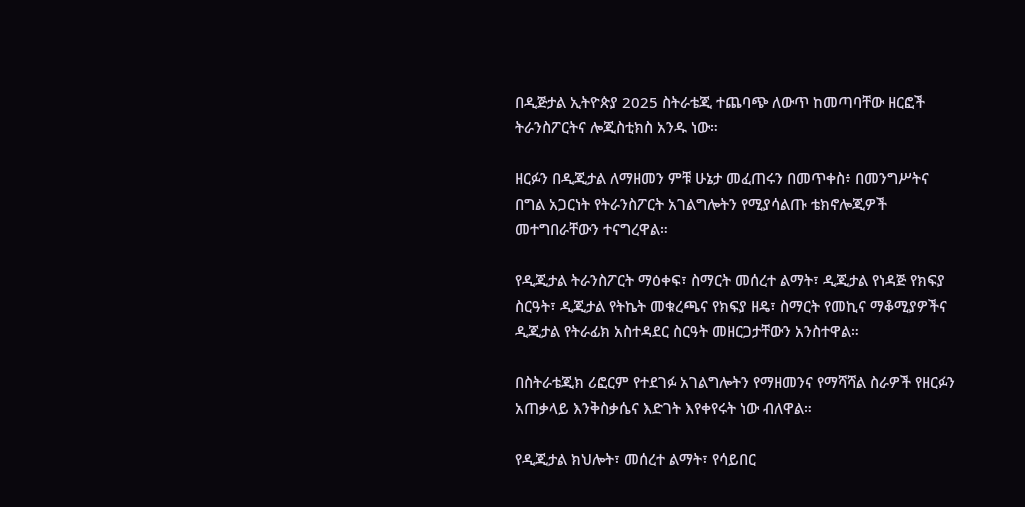በዲጅታል ኢትዮጵያ 2025 ስትራቴጂ ተጨባጭ ለውጥ ከመጣባቸው ዘርፎች ትራንስፖርትና ሎጂስቲክስ አንዱ ነው።

ዘርፉን በዲጂታል ለማዘመን ምቹ ሁኔታ መፈጠሩን በመጥቀስ፥ በመንግሥትና በግል አጋርነት የትራንስፖርት አገልግሎትን የሚያሳልጡ ቴክኖሎጂዎች መተግበራቸውን ተናግረዋል።

የዲጂታል ትራንስፖርት ማዕቀፍ፣ ስማርት መሰረተ ልማት፣ ዲጂታል የነዳጅ የክፍያ ስርዓት፣ ዲጂታል የትኬት መቁረጫና የክፍያ ዘዴ፣ ስማርት የመኪና ማቆሚያዎችና ዲጂታል የትራፊክ አስተዳደር ስርዓት መዘርጋታቸውን አንስተዋል።

በስትራቴጂክ ሪፎርም የተደገፉ አገልግሎትን የማዘመንና የማሻሻል ስራዎች የዘርፉን አጠቃላይ እንቅስቃሴና እድገት እየቀየሩት ነው ብለዋል።

የዲጂታል ክህሎት፣ መሰረተ ልማት፣ የሳይበር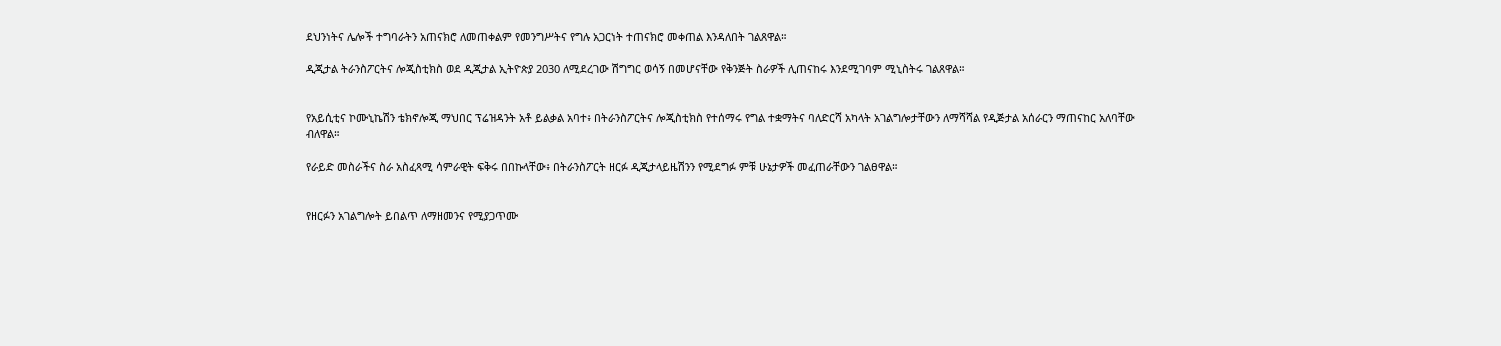ደህንነትና ሌሎች ተግባራትን አጠናክሮ ለመጠቀልም የመንግሥትና የግሉ አጋርነት ተጠናክሮ መቀጠል እንዳለበት ገልጸዋል።

ዲጂታል ትራንስፖርትና ሎጂስቲክስ ወደ ዲጂታል ኢትዮጵያ 2030 ለሚደረገው ሽግግር ወሳኝ በመሆናቸው የቅንጅት ስራዎች ሊጠናከሩ እንደሚገባም ሚኒስትሩ ገልጸዋል።


የአይሲቲና ኮሙኒኬሽን ቴክኖሎጂ ማህበር ፕሬዝዳንት አቶ ይልቃል አባተ፥ በትራንስፖርትና ሎጂስቲክስ የተሰማሩ የግል ተቋማትና ባለድርሻ አካላት አገልግሎታቸውን ለማሻሻል የዲጅታል አሰራርን ማጠናከር አለባቸው ብለዋል።

የራይድ መስራችና ስራ አስፈጻሚ ሳምራዊት ፍቅሩ በበኩላቸው፥ በትራንስፖርት ዘርፉ ዲጂታላይዜሽንን የሚደግፉ ምቹ ሁኔታዎች መፈጠራቸውን ገልፀዋል።


የዘርፉን አገልግሎት ይበልጥ ለማዘመንና የሚያጋጥሙ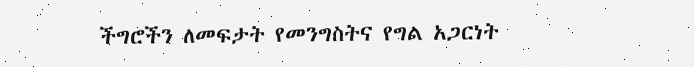ችግሮችን ለመፍታት የመንግስትና የግል አጋርነት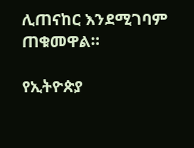ሊጠናከር እንደሚገባም ጠቁመዋል።

የኢትዮጵያ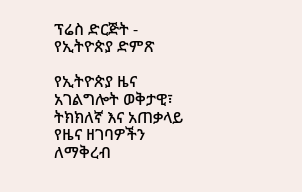ፕሬስ ድርጅት - የኢትዮጵያ ድምጽ

የኢትዮጵያ ዜና አገልግሎት ወቅታዊ፣ ትክክለኛ እና አጠቃላይ የዜና ዘገባዎችን ለማቅረብ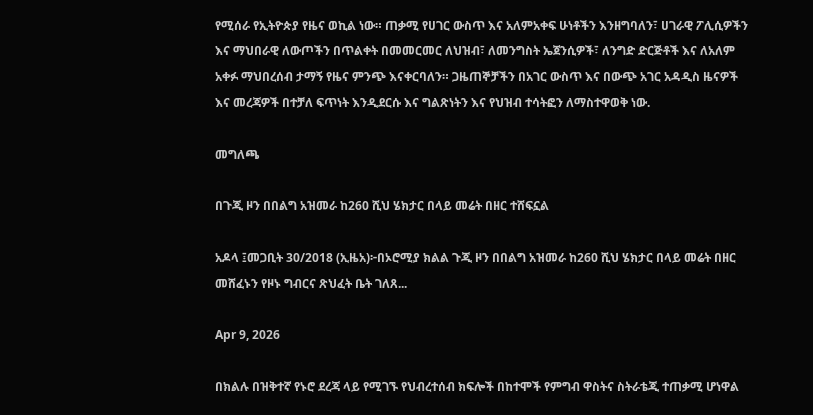የሚሰራ የኢትዮጵያ የዜና ወኪል ነው። ጠቃሚ የሀገር ውስጥ እና አለምአቀፍ ሁነቶችን እንዘግባለን፣ ሀገራዊ ፖሊሲዎችን እና ማህበራዊ ለውጦችን በጥልቀት በመመርመር ለህዝብ፣ ለመንግስት ኤጀንሲዎች፣ ለንግድ ድርጅቶች እና ለአለም አቀፉ ማህበረሰብ ታማኝ የዜና ምንጭ እናቀርባለን። ጋዜጠኞቻችን በአገር ውስጥ እና በውጭ አገር አዳዲስ ዜናዎች እና መረጃዎች በተቻለ ፍጥነት እንዲደርሱ እና ግልጽነትን እና የህዝብ ተሳትፎን ለማስተዋወቅ ነው.

መግለጫ

በጉጂ ዞን በበልግ አዝመራ ከ260 ሺህ ሄክታር በላይ መሬት በዘር ተሸፍኗል

አዶላ ፤መጋቢት 30/2018 (ኢዜአ)፦በኦሮሚያ ክልል ጉጂ ዞን በበልግ አዝመራ ከ260 ሺህ ሄክታር በላይ መሬት በዘር መሸፈኑን የዞኑ ግብርና ጽህፈት ቤት ገለጸ...

Apr 9, 2026

በክልሉ በዝቅተኛ የኑሮ ደረጃ ላይ የሚገኙ የህብረተሰብ ክፍሎች በከተሞች የምግብ ዋስትና ስትራቴጂ ተጠቃሚ ሆነዋል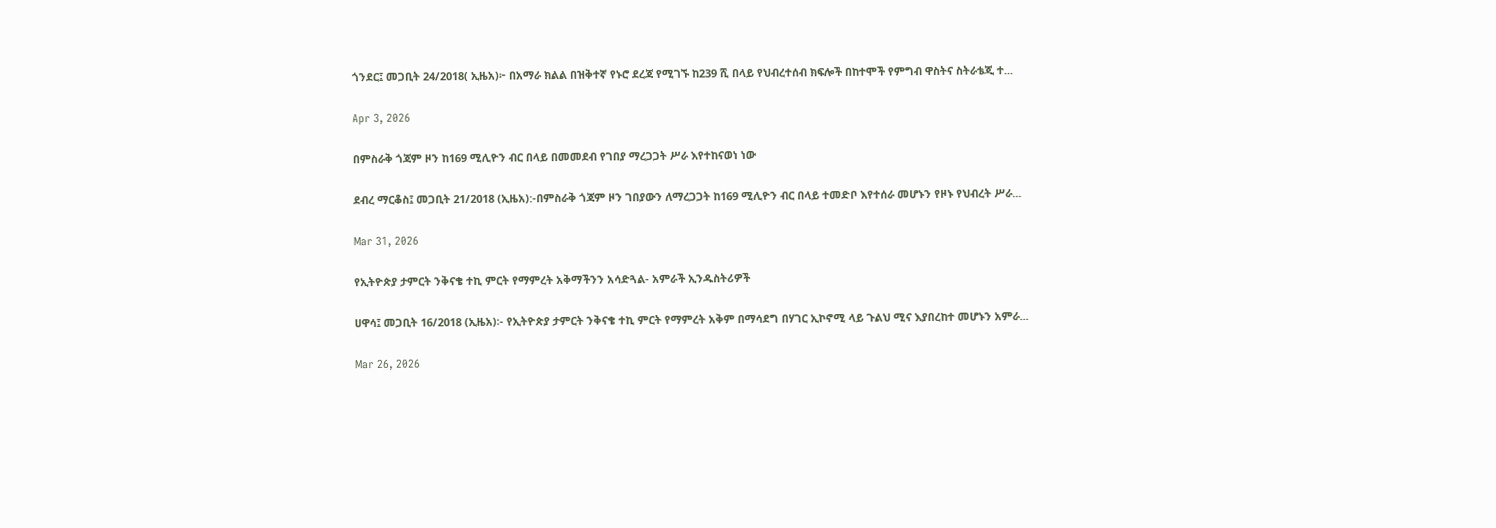ጎንደር፤ መጋቢት 24/2018( ኢዜአ)፦ በአማራ ክልል በዝቅተኛ የኑሮ ደረጃ የሚገኙ ከ239 ሺ በላይ የህብረተሰብ ክፍሎች በከተሞች የምግብ ዋስትና ስትራቴጂ ተ...

Apr 3, 2026

በምስራቅ ጎጃም ዞን ከ169 ሚሊዮን ብር በላይ በመመደብ የገበያ ማረጋጋት ሥራ እየተከናወነ ነው

ደብረ ማርቆስ፤ መጋቢት 21/2018 (ኢዜአ):-በምስራቅ ጎጃም ዞን ገበያውን ለማረጋጋት ከ169 ሚሊዮን ብር በላይ ተመድቦ እየተሰራ መሆኑን የዞኑ የህብረት ሥራ...

Mar 31, 2026

የኢትዮጵያ ታምርት ንቅናቄ ተኪ ምርት የማምረት አቅማችንን አሳድጓል- አምራች ኢንዱስትሪዎች

ሀዋሳ፤ መጋቢት 16/2018 (ኢዜአ)፡- የኢትዮጵያ ታምርት ንቅናቄ ተኪ ምርት የማምረት አቅም በማሳደግ በሃገር ኢኮኖሚ ላይ ጉልህ ሚና እያበረከተ መሆኑን አምራ...

Mar 26, 2026